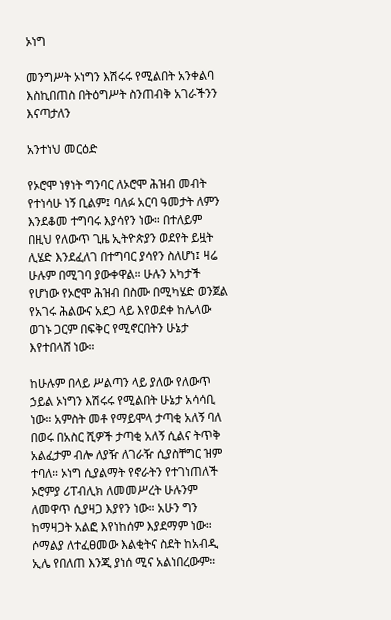ኦነግ

መንግሥት ኦነግን እሽሩሩ የሚልበት አንቀልባ እስኪበጠስ በትዕግሥት ስንጠብቅ አገራችንን እናጣታለን

አንተነህ መርዕድ

የኦሮሞ ነፃነት ግንባር ለኦሮሞ ሕዝብ መብት የተነሳሁ ነኝ ቢልም፤ ባለፉ አርባ ዓመታት ለምን እንደቆመ ተግባሩ እያሳየን ነው። በተለይም በዚህ የለውጥ ጊዜ ኢትዮጵያን ወደየት ይዟት ሊሄድ እንደፈለገ በተግባር ያሳየን ስለሆነ፤ ዛሬ ሁሉም በሚገባ ያውቀዋል። ሁሉን አካታች የሆነው የኦሮሞ ሕዝብ በስሙ በሚካሄድ ወንጀል የአገሩ ሕልውና አደጋ ላይ እየወደቀ ከሌላው ወገኑ ጋርም በፍቅር የሚኖርበትን ሁኔታ እየተበላሸ ነው።

ከሁሉም በላይ ሥልጣን ላይ ያለው የለውጥ ኃይል ኦነግን እሽሩሩ የሚልበት ሁኔታ አሳሳቢ ነው። አምስት መቶ የማይሞላ ታጣቂ አለኝ ባለ በወሩ በአስር ሺዎች ታጣቂ አለኝ ሲልና ትጥቅ አልፈታም ብሎ ለያዥ ለገራዥ ሲያስቸግር ዝም ተባለ። ኦነግ ሲያልማት የኖራትን የተገነጠለች ኦሮምያ ሪፐብሊክ ለመመሥረት ሁሉንም ለመዋጥ ሲያዛጋ እያየን ነው። አሁን ግን ከማዛጋት አልፎ እየነከሰም እያደማም ነው። ሶማልያ ለተፈፀመው እልቂትና ስደት ከአብዲ ኢሌ የበለጠ እንጂ ያነሰ ሚና አልነበረውም።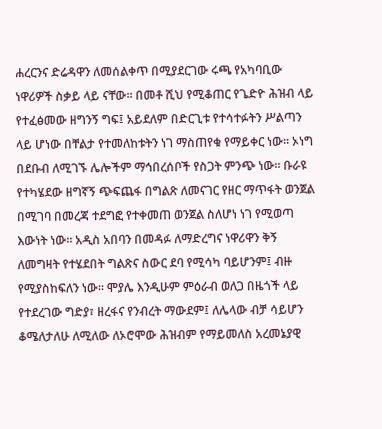ሐረርንና ድሬዳዋን ለመሰልቀጥ በሚያደርገው ሩጫ የአካባቢው ነዋሪዎች ስቃይ ላይ ናቸው። በመቶ ሺህ የሚቆጠር የጌድዮ ሕዝብ ላይ የተፈፅመው ዘግንኝ ግፍ፤ አይደለም በድርጊቱ የተሳተፉትን ሥልጣን ላይ ሆነው በቸልታ የተመለከቱትን ነገ ማስጠየቁ የማይቀር ነው። ኦነግ በደቡብ ለሚገኙ ሌሎችም ማኅበረሰቦች የስጋት ምንጭ ነው። ቡራዩ የተካሄደው ዘግኛኝ ጭፍጨፋ በግልጽ ለመናገር የዘር ማጥፋት ወንጀል በሚገባ በመረጃ ተደግፎ የተቀመጠ ወንጀል ስለሆነ ነገ የሚወጣ እውነት ነው። አዲስ አበባን በመዳፉ ለማድረግና ነዋሪዋን ቅኝ ለመግዛት የተሄደበት ግልጽና ስውር ደባ የሚሳካ ባይሆንም፤ ብዙ የሚያስከፍለን ነው። ሞያሌ እንዲሁም ምዕራብ ወለጋ በዜጎች ላይ የተደረገው ግድያ፣ ዘረፋና የንብረት ማውደም፤ ለሌላው ብቻ ሳይሆን ቆሜለታለሁ ለሚለው ለኦሮሞው ሕዝብም የማይመለስ አረመኔያዊ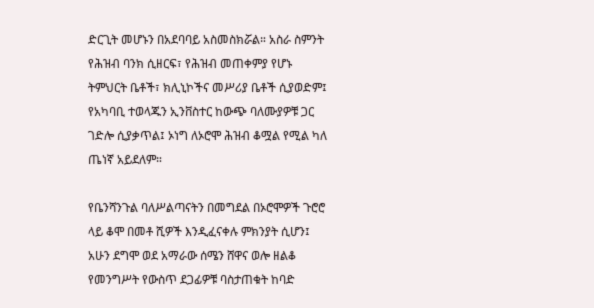ድርጊት መሆኑን በአደባባይ አስመስክሯል። አስራ ስምንት የሕዝብ ባንክ ሲዘርፍ፣ የሕዝብ መጠቀምያ የሆኑ ትምህርት ቤቶች፣ ክሊኒኮችና መሥሪያ ቤቶች ሲያወድም፤ የአካባቢ ተወላጁን ኢንቨስተር ከውጭ ባለሙያዎቹ ጋር ገድሎ ሲያቃጥል፤ ኦነግ ለኦሮሞ ሕዝብ ቆሟል የሚል ካለ ጤነኛ አይደለም።

የቤንሻንጉል ባለሥልጣናትን በመግደል በኦሮሞዎች ጉሮሮ ላይ ቆሞ በመቶ ሺዎች እንዲፈናቀሉ ምክንያት ሲሆን፤ አሁን ደግሞ ወደ አማራው ሰሜን ሸዋና ወሎ ዘልቆ የመንግሥት የውስጥ ደጋፊዎቹ ባስታጠቁት ከባድ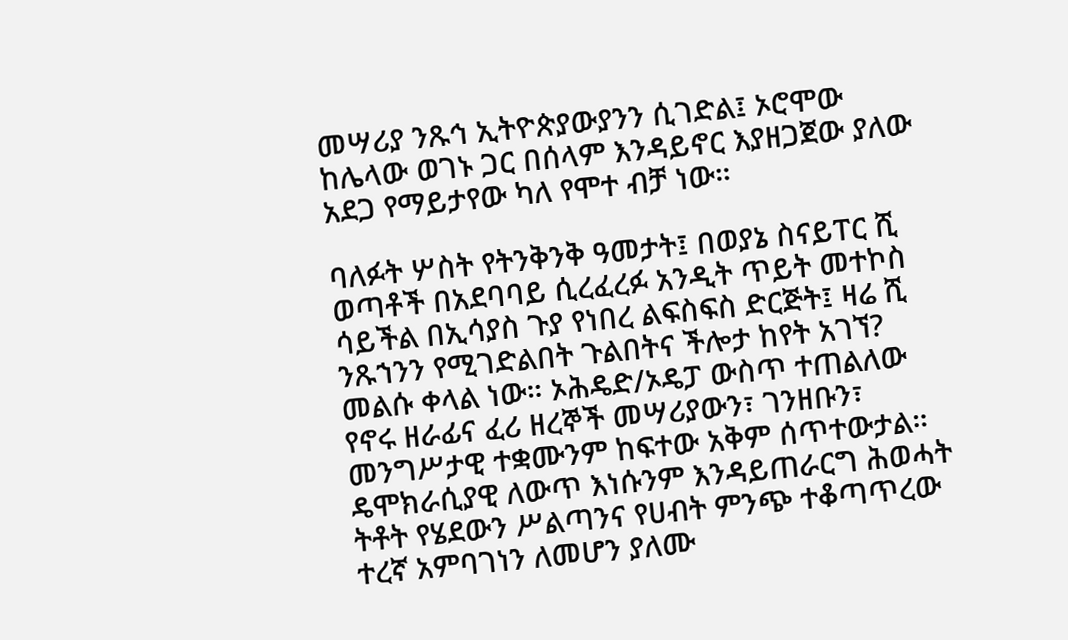መሣሪያ ንጹኅ ኢትዮጵያውያንን ሲገድል፤ ኦሮሞው ከሌላው ወገኑ ጋር በሰላም እንዳይኖር እያዘጋጀው ያለው አደጋ የማይታየው ካለ የሞተ ብቻ ነው።

ባለፉት ሦስት የትንቅንቅ ዓመታት፤ በወያኔ ስናይፐር ሺ ወጣቶች በአደባባይ ሲረፈረፉ አንዲት ጥይት መተኮስ ሳይችል በኢሳያስ ጉያ የነበረ ልፍስፍስ ድርጅት፤ ዛሬ ሺ ንጹኀንን የሚገድልበት ጉልበትና ችሎታ ከየት አገኘ? መልሱ ቀላል ነው። ኦሕዴድ/ኦዴፓ ውስጥ ተጠልለው የኖሩ ዘራፊና ፈሪ ዘረኞች መሣሪያውን፣ ገንዘቡን፣ መንግሥታዊ ተቋሙንም ከፍተው አቅም ሰጥተውታል። ዴሞክራሲያዊ ለውጥ እነሱንም እንዳይጠራርግ ሕወሓት ትቶት የሄደውን ሥልጣንና የሀብት ምንጭ ተቆጣጥረው ተረኛ አምባገነን ለመሆን ያለሙ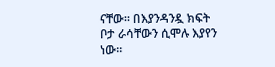ናቸው። በእያንዳንዷ ክፍት ቦታ ራሳቸውን ሲሞሉ እያየን ነው።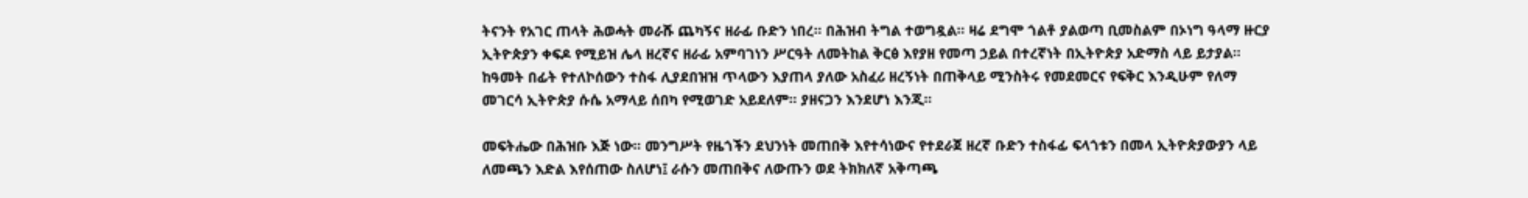ትናንት የአገር ጠላት ሕወሓት መራሹ ጨካኝና ዘራፊ ቡድን ነበረ። በሕዝብ ትግል ተወግዷል። ዛሬ ደግሞ ጎልቶ ያልወጣ ቢመስልም በኦነግ ዓላማ ዙርያ ኢትዮጵያን ቀፍዶ የሚይዝ ሌላ ዘረኛና ዘራፊ አምባገነን ሥርዓት ለመትከል ቅርፅ እየያዘ የመጣ ኃይል በተረኛነት በኢትዮጵያ አድማስ ላይ ይታያል። ከዓመት በፊት የተለኮሰውን ተስፋ ሊያደበዝዝ ጥላውን እያጠላ ያለው አስፈሪ ዘረኝነት በጠቅላይ ሚንስትሩ የመደመርና የፍቅር እንዲሁም የለማ መገርሳ ኢትዮጵያ ሱሴ አማላይ ሰበካ የሚወገድ አይደለም። ያዘናጋን እንደሆነ እንጂ።

መፍትሔው በሕዝቡ እጅ ነው። መንግሥት የዜጎችን ደህንነት መጠበቅ እየተሳነውና የተደራጀ ዘረኛ ቡድን ተስፋፊ ፍላጎቱን በመላ ኢትዮጵያውያን ላይ ለመጫን እድል እየሰጠው ስለሆነ፤ ራሱን መጠበቅና ለውጡን ወደ ትክክለኛ አቅጣጫ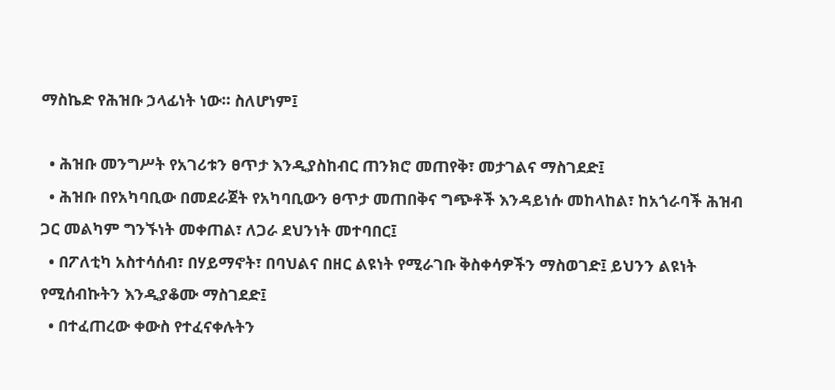ማስኬድ የሕዝቡ ኃላፊነት ነው። ስለሆነም፤

  • ሕዝቡ መንግሥት የአገሪቱን ፀጥታ እንዲያስከብር ጠንክሮ መጠየቅ፣ መታገልና ማስገደድ፤
  • ሕዝቡ በየአካባቢው በመደራጀት የአካባቢውን ፀጥታ መጠበቅና ግጭቶች እንዳይነሱ መከላከል፣ ከአጎራባች ሕዝብ ጋር መልካም ግንኙነት መቀጠል፣ ለጋራ ደህንነት መተባበር፤
  • በፖለቲካ አስተሳሰብ፣ በሃይማኖት፣ በባህልና በዘር ልዩነት የሚራገቡ ቅስቀሳዎችን ማስወገድ፤ ይህንን ልዩነት የሚሰብኩትን እንዲያቆሙ ማስገደድ፤
  • በተፈጠረው ቀውስ የተፈናቀሉትን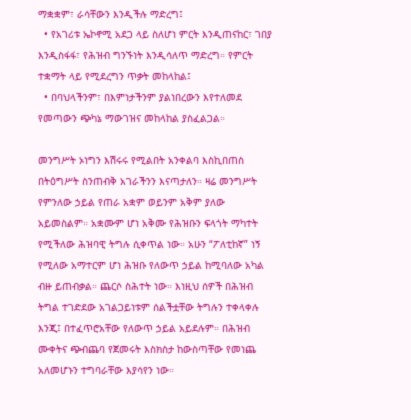ማቋቋም፣ ራሳቸውን እንዲችሉ ማድረግ፤
  • የአገሪቱ ኤኮኖሚ አደጋ ላይ ስለሆነ ምርት እንዲጠናከር፣ ገበያ እንዲስፋፋ፣ የሕዝብ ግንኙነት እንዲሳለጥ ማድረግ። የምርት ተቋማት ላይ የሚደረግን ጥቃት መከላከል፤
  • በባህላችንም፣ በእምነታችንም ያልነበረውን እየተለመደ የመጣውን ጭካኔ ማውገዝና መከላከል ያስፈልጋል።

መንግሥት ኦነግን እሽሩሩ የሚልበት አንቀልባ እስኪበጠስ በትዕግሥት ስንጠብቅ አገራችንን እናጣታለን። ዛሬ መንግሥት የምንለው ኃይል የጠራ አቋም ወይንም አቅም ያለው አይመስልም። አቋሙም ሆነ አቅሙ የሕዝቡን ፍላጎት ማካተት የሚችለው ሕዝባዊ ትግሉ ሲቀጥል ነው። አሁን “ፖለቲከኛ” ነኝ የሚለው አማተርም ሆነ ሕዝቡ የለውጥ ኃይል ከሚባለው አካል ብዙ ይጠብቃል። ጨርሶ ስሕተት ነው። እነዚህ ሰዎች በሕዝብ ትግል ተገድደው አገልጋይነቱም ሰልችቷቸው ትግሉን ተቀላቀሉ እንጂ፤ በተፈጥሮአቸው የለውጥ ኃይል አይደሉም። በሕዝብ ሙቀትና ጭብጨባ የጀመሩት እስክስታ ከውስጣቸው የመነጨ አለመሆኑን ተግባራቸው እያሳየን ነው።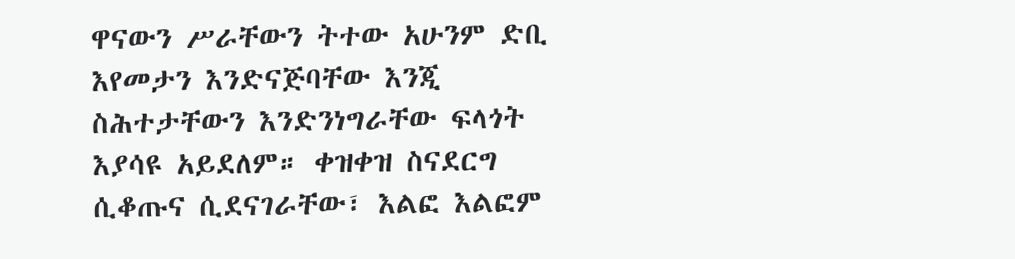ዋናውን ሥራቸውን ትተው አሁንም ድቢ እየመታን እንድናጅባቸው እንጂ ስሕተታቸውን እንድንነግራቸው ፍላጎት እያሳዩ አይደለም። ቀዝቀዝ ስናደርግ ሲቆጡና ሲደናገራቸው፣ እልፎ እልፎም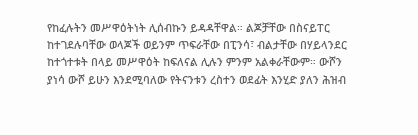የከፈሉትን መሥዋዕትነት ሊሰብኩን ይዳዳቸዋል። ልጆቻቸው በስናይፐር ከተገደሉባቸው ወላጆች ወይንም ጥፍራቸው በፒንሳ፣ ብልታቸው በሃይላንደር ከተጎተቱት በላይ መሥዋዕት ከፍለናል ሊሉን ምንም አልቀራቸውም። ውሾን ያነሳ ውሾ ይሁን እንደሚባለው የትናንቱን ረስተን ወደፊት እንሂድ ያለን ሕዝብ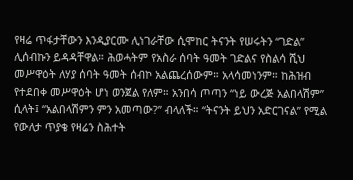የዛሬ ጥፋታቸውን እንዲያርሙ ሊነገራቸው ሲሞከር ትናንት የሠሩትን “ገድል” ሊሰብኩን ይዳዳቸዋል። ሕወሓትም የአስራ ሰባት ዓመት ገድልና የስልሳ ሺህ መሥዋዕት ለሃያ ሰባት ዓመት ሰብኮ አልጨረሰውም። አላሳመነንም። ከሕዝብ የተደበቀ መሥዋዕት ሆነ ወንጀል የለም። አንበሳ ጦጣን “ነይ ውረጅ አልበላሽም” ሲላት፤ “አልበላሽምን ምን አመጣው?” ብላለች። “ትናንት ይህን አድርገናል” የሚል የውለታ ጥያቄ የዛሬን ስሕተት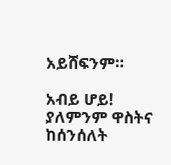አይሸፍንም።

አብይ ሆይ! ያለምንም ዋስትና ከሰንሰለት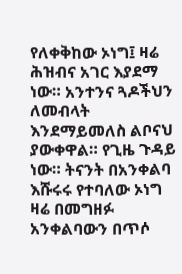የለቀቅከው ኦነግ፤ ዛሬ ሕዝብና አገር እያደማ ነው። አንተንና ጓዶችህን ለመብላት እንደማይመለስ ልቦናህ ያውቀዋል። የጊዜ ጉዳይ ነው። ትናንት በአንቀልባ እሹሩሩ የተባለው ኦነግ ዛሬ በመግዘፉ አንቀልባውን በጥሶ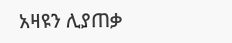አዛዩን ሊያጠቃ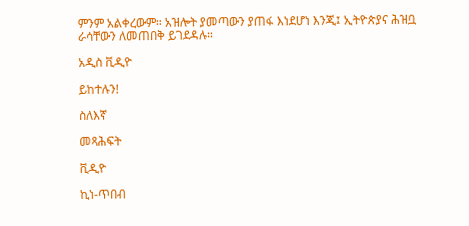ምንም አልቀረውም። አዝሎት ያመጣውን ያጠፋ እነደሆነ እንጂ፤ ኢትዮጵያና ሕዝቧ ራሳቸውን ለመጠበቅ ይገደዳሉ።

አዲስ ቪዲዮ

ይከተሉን!

ስለእኛ

መጻሕፍት

ቪዲዮ

ኪነ-ጥበብ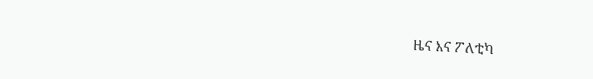ዜና እና ፖለቲካ